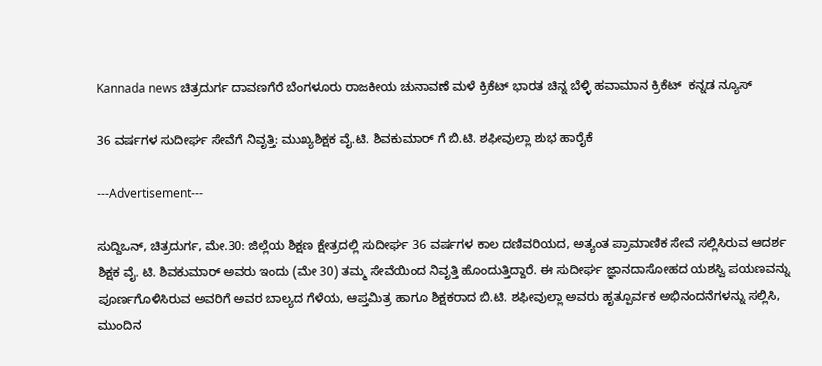Kannada news ಚಿತ್ರದುರ್ಗ ದಾವಣಗೆರೆ ಬೆಂಗಳೂರು ರಾಜಕೀಯ ಚುನಾವಣೆ ಮಳೆ ಕ್ರಿಕೆಟ್ ಭಾರತ ಚಿನ್ನ ಬೆಳ್ಳಿ ಹವಾಮಾನ ಕ್ರಿಕೆಟ್  ಕನ್ನಡ ನ್ಯೂಸ್

36 ವರ್ಷಗಳ ಸುದೀರ್ಘ ಸೇವೆಗೆ ನಿವೃತ್ತಿ: ಮುಖ್ಯಶಿಕ್ಷಕ ವೈ.ಟಿ. ಶಿವಕುಮಾರ್‌ ಗೆ ಬಿ.ಟಿ. ಶಫೀವುಲ್ಲಾ ಶುಭ ಹಾರೈಕೆ

---Advertisement---

ಸುದ್ದಿಒನ್, ಚಿತ್ರದುರ್ಗ, ಮೇ.30: ಜಿಲ್ಲೆಯ ಶಿಕ್ಷಣ ಕ್ಷೇತ್ರದಲ್ಲಿ ಸುದೀರ್ಘ 36 ವರ್ಷಗಳ ಕಾಲ ದಣಿವರಿಯದ, ಅತ್ಯಂತ ಪ್ರಾಮಾಣಿಕ ಸೇವೆ ಸಲ್ಲಿಸಿರುವ ಆದರ್ಶ ಶಿಕ್ಷಕ ವೈ. ಟಿ. ಶಿವಕುಮಾರ್ ಅವರು ಇಂದು (ಮೇ 30) ತಮ್ಮ ಸೇವೆಯಿಂದ ನಿವೃತ್ತಿ ಹೊಂದುತ್ತಿದ್ದಾರೆ. ಈ ಸುದೀರ್ಘ ಜ್ಞಾನದಾಸೋಹದ ಯಶಸ್ವಿ ಪಯಣವನ್ನು ಪೂರ್ಣಗೊಳಿಸಿರುವ ಅವರಿಗೆ ಅವರ ಬಾಲ್ಯದ ಗೆಳೆಯ, ಆಪ್ತಮಿತ್ರ ಹಾಗೂ ಶಿಕ್ಷಕರಾದ ಬಿ.ಟಿ. ಶಫೀವುಲ್ಲಾ ಅವರು ಹೃತ್ಪೂರ್ವಕ ಅಭಿನಂದನೆಗಳನ್ನು ಸಲ್ಲಿಸಿ, ಮುಂದಿನ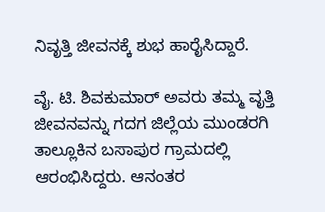ನಿವೃತ್ತಿ ಜೀವನಕ್ಕೆ ಶುಭ ಹಾರೈಸಿದ್ದಾರೆ.

ವೈ. ಟಿ. ಶಿವಕುಮಾರ್ ಅವರು ತಮ್ಮ ವೃತ್ತಿ ಜೀವನವನ್ನು ಗದಗ ಜಿಲ್ಲೆಯ ಮುಂಡರಗಿ ತಾಲ್ಲೂಕಿನ ಬಸಾಪುರ ಗ್ರಾಮದಲ್ಲಿ ಆರಂಭಿಸಿದ್ದರು. ಆನಂತರ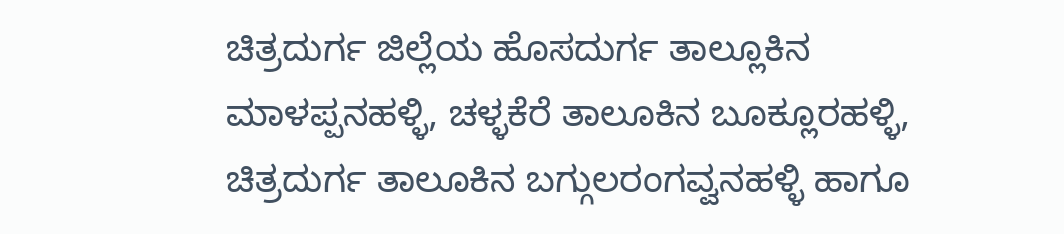ಚಿತ್ರದುರ್ಗ ಜಿಲ್ಲೆಯ ಹೊಸದುರ್ಗ ತಾಲ್ಲೂಕಿನ ಮಾಳಪ್ಪನಹಳ್ಳಿ, ಚಳ್ಳಕೆರೆ ತಾಲೂಕಿನ ಬೂಕ್ಲೂರಹಳ್ಳಿ, ಚಿತ್ರದುರ್ಗ ತಾಲೂಕಿನ ಬಗ್ಗುಲರಂಗವ್ವನಹಳ್ಳಿ ಹಾಗೂ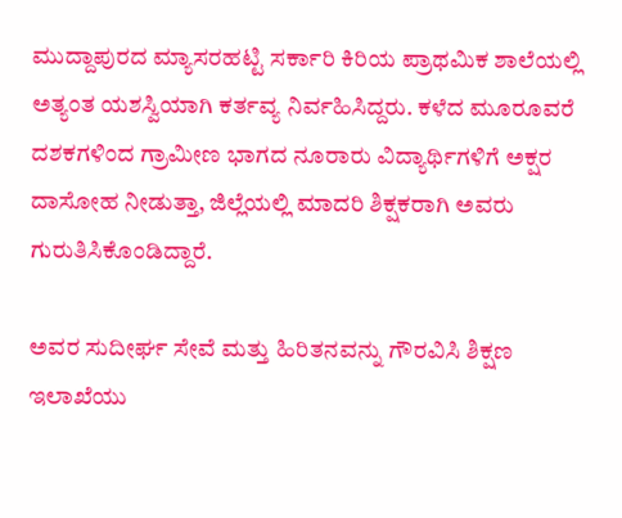ಮುದ್ದಾಪುರದ ಮ್ಯಾಸರಹಟ್ಟಿ ಸರ್ಕಾರಿ ಕಿರಿಯ ಪ್ರಾಥಮಿಕ ಶಾಲೆಯಲ್ಲಿ ಅತ್ಯಂತ ಯಶಸ್ವಿಯಾಗಿ ಕರ್ತವ್ಯ ನಿರ್ವಹಿಸಿದ್ದರು. ಕಳೆದ ಮೂರೂವರೆ ದಶಕಗಳಿಂದ ಗ್ರಾಮೀಣ ಭಾಗದ ನೂರಾರು ವಿದ್ಯಾರ್ಥಿಗಳಿಗೆ ಅಕ್ಷರ ದಾಸೋಹ ನೀಡುತ್ತಾ, ಜಿಲ್ಲೆಯಲ್ಲಿ ಮಾದರಿ ಶಿಕ್ಷಕರಾಗಿ ಅವರು ಗುರುತಿಸಿಕೊಂಡಿದ್ದಾರೆ.

ಅವರ ಸುದೀರ್ಘ ಸೇವೆ ಮತ್ತು ಹಿರಿತನವನ್ನು ಗೌರವಿಸಿ ಶಿಕ್ಷಣ ಇಲಾಖೆಯು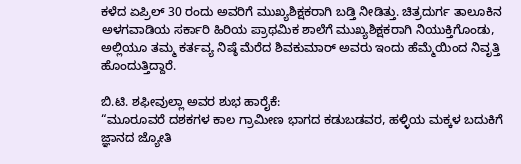ಕಳೆದ ಏಪ್ರಿಲ್ 30 ರಂದು ಅವರಿಗೆ ಮುಖ್ಯಶಿಕ್ಷಕರಾಗಿ ಬಡ್ತಿ ನೀಡಿತ್ತು. ಚಿತ್ರದುರ್ಗ ತಾಲೂಕಿನ ಅಳಗವಾಡಿಯ ಸರ್ಕಾರಿ ಹಿರಿಯ ಪ್ರಾಥಮಿಕ ಶಾಲೆಗೆ ಮುಖ್ಯಶಿಕ್ಷಕರಾಗಿ ನಿಯುಕ್ತಿಗೊಂಡು, ಅಲ್ಲಿಯೂ ತಮ್ಮ ಕರ್ತವ್ಯ ನಿಷ್ಠೆ ಮೆರೆದ ಶಿವಕುಮಾರ್ ಅವರು ಇಂದು ಹೆಮ್ಮೆಯಿಂದ ನಿವೃತ್ತಿ ಹೊಂದುತ್ತಿದ್ದಾರೆ.

ಬಿ.ಟಿ. ಶಫೀವುಲ್ಲಾ ಅವರ ಶುಭ ಹಾರೈಕೆ:
“ಮೂರೂವರೆ ದಶಕಗಳ ಕಾಲ ಗ್ರಾಮೀಣ ಭಾಗದ ಕಡುಬಡವರ, ಹಳ್ಳಿಯ ಮಕ್ಕಳ ಬದುಕಿಗೆ ಜ್ಞಾನದ ಜ್ಯೋತಿ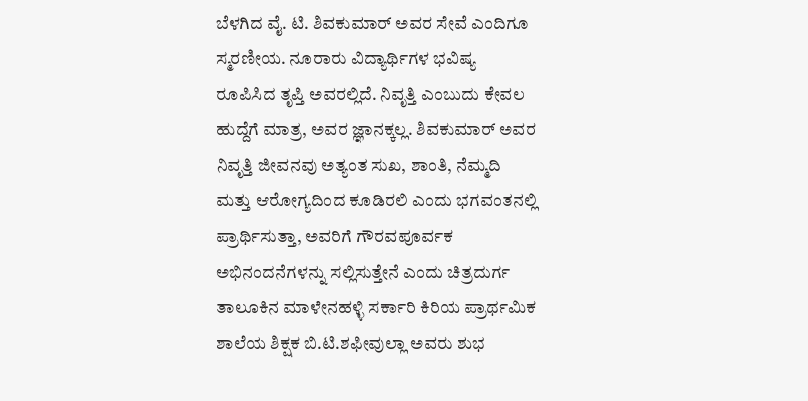ಬೆಳಗಿದ ವೈ. ಟಿ. ಶಿವಕುಮಾರ್ ಅವರ ಸೇವೆ ಎಂದಿಗೂ ಸ್ಮರಣೀಯ. ನೂರಾರು ವಿದ್ಯಾರ್ಥಿಗಳ ಭವಿಷ್ಯ ರೂಪಿಸಿದ ತೃಪ್ತಿ ಅವರಲ್ಲಿದೆ. ನಿವೃತ್ತಿ ಎಂಬುದು ಕೇವಲ ಹುದ್ದೆಗೆ ಮಾತ್ರ, ಅವರ ಜ್ಞಾನಕ್ಕಲ್ಲ. ಶಿವಕುಮಾರ್ ಅವರ ನಿವೃತ್ತಿ ಜೀವನವು ಅತ್ಯಂತ ಸುಖ, ಶಾಂತಿ, ನೆಮ್ಮದಿ ಮತ್ತು ಆರೋಗ್ಯದಿಂದ ಕೂಡಿರಲಿ ಎಂದು ಭಗವಂತನಲ್ಲಿ ಪ್ರಾರ್ಥಿಸುತ್ತಾ, ಅವರಿಗೆ ಗೌರವಪೂರ್ವಕ ಅಭಿನಂದನೆಗಳನ್ನು ಸಲ್ಲಿಸುತ್ತೇನೆ ಎಂದು ಚಿತ್ರದುರ್ಗ ತಾಲೂಕಿನ ಮಾಳೇನಹಳ್ಳಿ ಸರ್ಕಾರಿ ಕಿರಿಯ ಪ್ರಾರ್ಥಮಿಕ ಶಾಲೆಯ ಶಿಕ್ಷಕ ಬಿ.ಟಿ.ಶಫೀವುಲ್ಲಾ ಅವರು ಶುಭ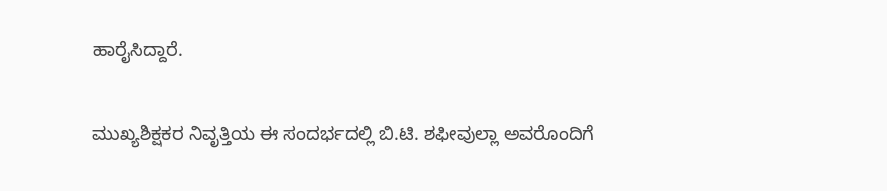ಹಾರೈಸಿದ್ದಾರೆ.

ಮುಖ್ಯಶಿಕ್ಷಕರ ನಿವೃತ್ತಿಯ ಈ ಸಂದರ್ಭದಲ್ಲಿ ಬಿ.ಟಿ. ಶಫೀವುಲ್ಲಾ ಅವರೊಂದಿಗೆ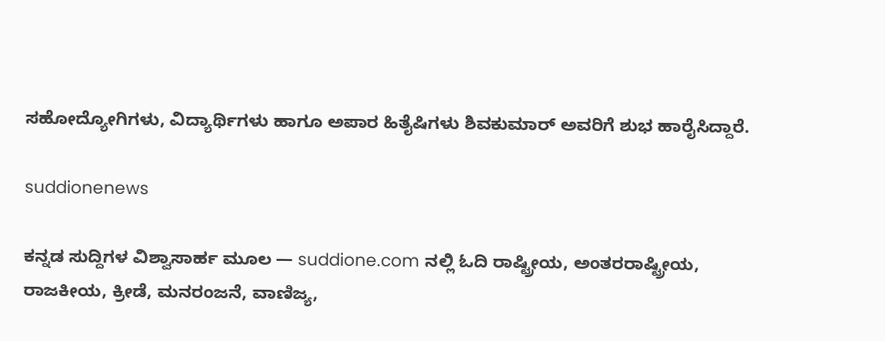ಸಹೋದ್ಯೋಗಿಗಳು, ವಿದ್ಯಾರ್ಥಿಗಳು ಹಾಗೂ ಅಪಾರ ಹಿತೈಷಿಗಳು ಶಿವಕುಮಾರ್ ಅವರಿಗೆ ಶುಭ ಹಾರೈಸಿದ್ದಾರೆ.

suddionenews

ಕನ್ನಡ ಸುದ್ದಿಗಳ ವಿಶ್ವಾಸಾರ್ಹ ಮೂಲ — suddione.com ನಲ್ಲಿ ಓದಿ ರಾಷ್ಟ್ರೀಯ, ಅಂತರರಾಷ್ಟ್ರೀಯ, ರಾಜಕೀಯ, ಕ್ರೀಡೆ, ಮನರಂಜನೆ, ವಾಣಿಜ್ಯ,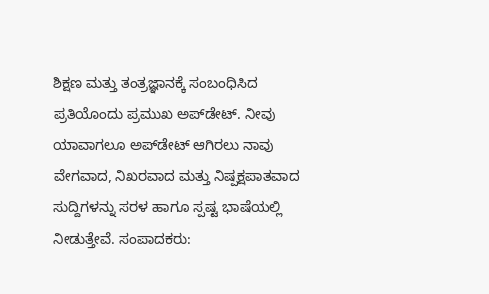ಶಿಕ್ಷಣ ಮತ್ತು ತಂತ್ರಜ್ಞಾನಕ್ಕೆ ಸಂಬಂಧಿಸಿದ ಪ್ರತಿಯೊಂದು ಪ್ರಮುಖ ಅಪ್‌ಡೇಟ್. ನೀವು ಯಾವಾಗಲೂ ಅಪ್‌ಡೇಟ್ ಆಗಿರಲು ನಾವು ವೇಗವಾದ, ನಿಖರವಾದ ಮತ್ತು ನಿಷ್ಪಕ್ಷಪಾತವಾದ ಸುದ್ದಿಗಳನ್ನು ಸರಳ ಹಾಗೂ ಸ್ಪಷ್ಟ ಭಾಷೆಯಲ್ಲಿ ನೀಡುತ್ತೇವೆ. ಸಂಪಾದಕರು: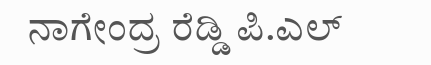ನಾಗೇಂದ್ರ ರೆಡ್ಡಿ ಪಿ.ಎಲ್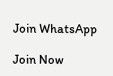Join WhatsApp

Join Now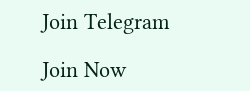Join Telegram

Join Now